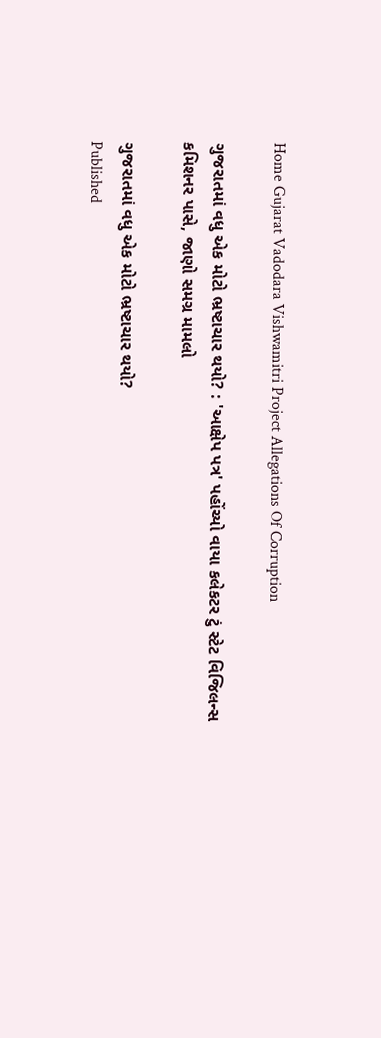Home Gujarat Vadodara Vishwamitri Project Allegations Of Corruption

ગુજરાતમાં વધુ એક મોટો ભ્રષ્ટાચાર થયો? : 'આક્ષેપ પત્ર' પહોંચ્યો વાયા કલેકટર ટું સ્ટેટ વિજિલન્સ કમિશનર પાસે, જાણો સમગ્ર મામલો

ગુજરાતમાં વધુ એક મોટો ભ્રષ્ટાચાર થયો?
Published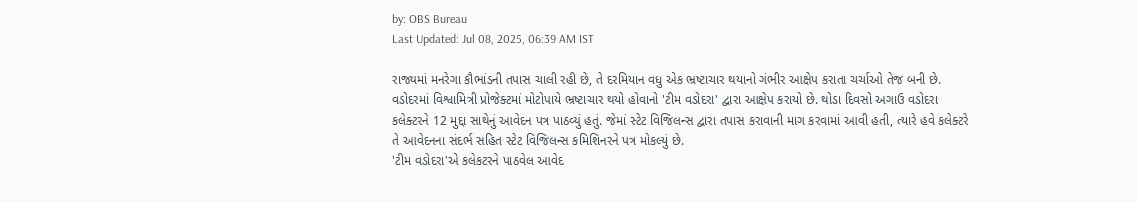by: OBS Bureau
Last Updated: Jul 08, 2025, 06:39 AM IST

રાજ્યમાં મનરેગા કૌભાંડની તપાસ ચાલી રહી છે, તે દરમિયાન વધુ એક ભ્રષ્ટાચાર થયાનો ગંભીર આક્ષેપ કરાતા ચર્ચાઓ તેજ બની છે. વડોદરમાં વિશ્વામિત્રી પ્રોજેક્ટમાં મોટોપાયે ભ્રષ્ટાચાર થયો હોવાનો 'ટીમ વડોદરા' દ્વારા આક્ષેપ કરાયો છે. થોડા દિવસો અગાઉ વડોદરા કલેક્ટરને 12 મુદ્દા સાથેનું આવેદન પત્ર પાઠવ્યું હતું. જેમાં સ્ટેટ વિજિલન્સ દ્વારા તપાસ કરાવાની માગ કરવામાં આવી હતી, ત્યારે હવે કલેક્ટરે તે આવેદનના સંદર્ભ સહિત સ્ટેટ વિજિલન્સ કમિશિનરને પત્ર મોકલ્યું છે.
'ટીમ વડોદરા'એ કલેકટરને પાઠવેલ આવેદ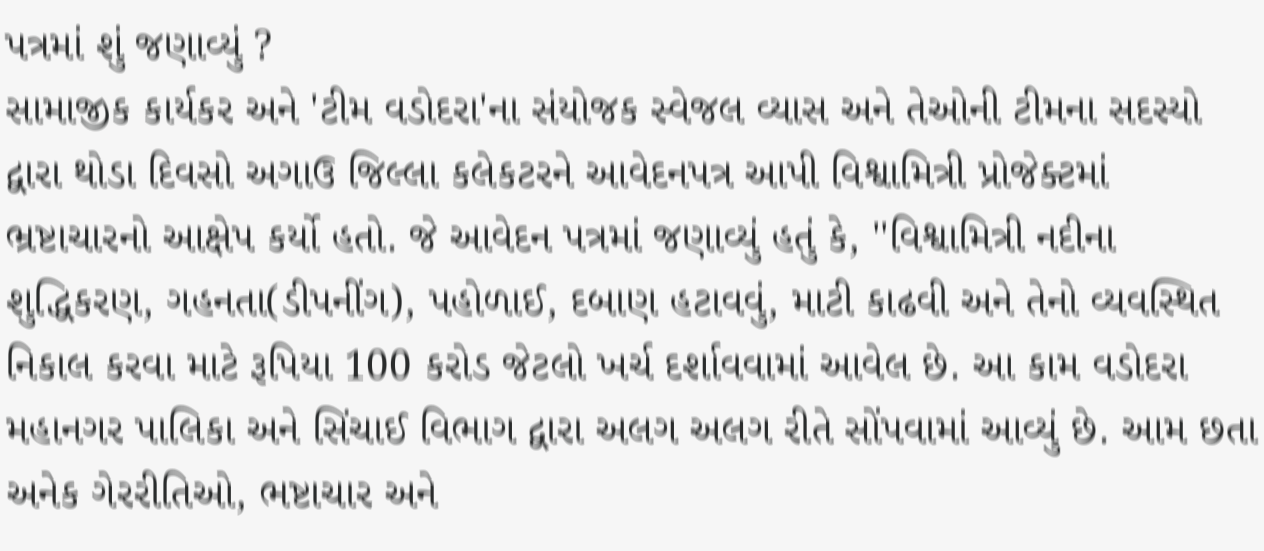પત્રમાં શું જણાવ્યું ?
સામાજીક કાર્યકર અને 'ટીમ વડોદરા'ના સંયોજક સ્વેજલ વ્યાસ અને તેઓની ટીમના સદસ્યો દ્વારા થોડા દિવસો અગાઉ જિલ્લા કલેકટરને આવેદનપત્ર આપી વિશ્વામિત્રી પ્રોજેક્ટમાં ભ્રષ્ટાચારનો આક્ષેપ કર્યો હતો. જે આવેદન પત્રમાં જણાવ્યું હતું કે, ''વિશ્વામિત્રી નદીના શુદ્ધિકરણ, ગહનતા(ડીપનીંગ), પહોળાઈ, દબાણ હટાવવું, માટી કાઢવી અને તેનો વ્યવસ્થિત નિકાલ કરવા માટે રૂપિયા 100 કરોડ જેટલો ખર્ચ દર્શાવવામાં આવેલ છે. આ કામ વડોદરા મહાનગર પાલિકા અને સિંચાઈ વિભાગ દ્વારા અલગ અલગ રીતે સોંપવામાં આવ્યું છે. આમ છતા અનેક ગેરરીતિઓ, ભષ્ટાચાર અને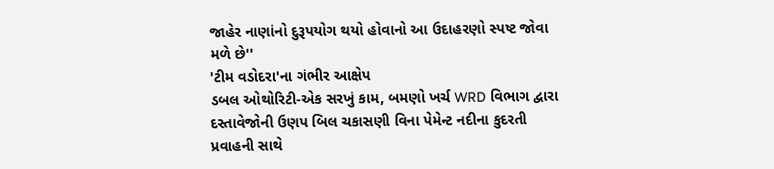જાહેર નાણાંનો દુરૂપયોગ થયો હોવાનો આ ઉદાહરણો સ્પષ્ટ જોવા મળે છે''
'ટીમ વડોદરા'ના ગંભીર આક્ષેપ
ડબલ ઓથોરિટી-એક સરખું કામ, બમણો ખર્ચ WRD વિભાગ દ્વારા દસ્તાવેજોની ઉણપ બિલ ચકાસણી વિના પેમેન્ટ નદીના કુદરતી પ્રવાહની સાથે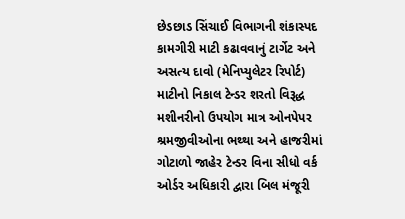છેડછાડ સિંચાઈ વિભાગની શંકાસ્પદ કામગીરી માટી કઢાવવાનું ટાર્ગેટ અને અસત્ય દાવો (મેનિપ્યુલેટર રિપોર્ટ) માટીનો નિકાલ ટેન્ડર શરતો વિરૂદ્ધ મશીનરીનો ઉપયોગ માત્ર ઓનપેપર શ્રમજીવીઓના ભથ્થા અને હાજરીમાં ગોટાળો જાહેર ટેન્ડર વિના સીધો વર્ક ઓર્ડર અધિકારી દ્વારા બિલ મંજૂરી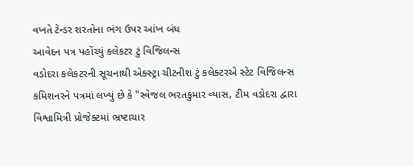વખતે ટેન્ડર શરતોના ભંગ ઉપર આંખ બંધ
આવેદન પત્ર પહોંચ્યું કલેકટર ટું વિજિલન્સ
વડોદરા કલેકટરની સૂચનાથી એક્સ્ટ્રા ચીટનીશ ટું કલેક્ટરએ સ્ટેટ વિજિલન્સ કમિશનરને પત્રમાં લખ્યું છે કે ''સ્વેજલ ભરતકુમાર વ્યાસ, ટીમ વડોદરા દ્વારા વિશ્વામિત્રી પ્રોજેક્ટમાં ભ્રષ્ટાચાર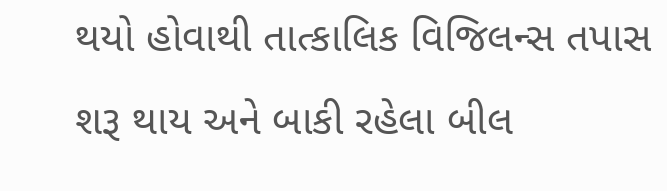થયો હોવાથી તાત્કાલિક વિજિલન્સ તપાસ શરૂ થાય અને બાકી રહેલા બીલ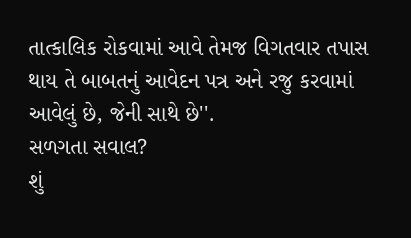તાત્કાલિક રોકવામાં આવે તેમજ વિગતવાર તપાસ થાય તે બાબતનું આવેદન પત્ર અને રજુ કરવામાં આવેલું છે, જેની સાથે છે''.
સળગતા સવાલ?
શું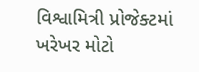વિશ્વામિત્રી પ્રોજેક્ટમાં ખરેખર મોટો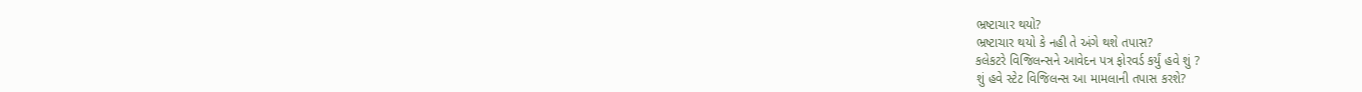ભ્રષ્ટાચાર થયો?
ભ્રષ્ટાચાર થયો કે નહી તે અંગે થશે તપાસ?
કલેકટરે વિજિલન્સને આવેદન પત્ર ફોરવર્ડ કર્યું હવે શું ?
શું હવે સ્ટેટ વિજિલન્સ આ મામલાની તપાસ કરશે?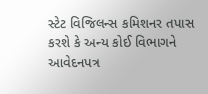સ્ટેટ વિજિલન્સ કમિશનર તપાસ કરશે કે અન્ય કોઈ વિભાગને આવેદનપત્ર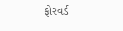ફોરવર્ડ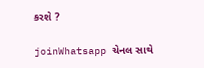કરશે ?

joinWhatsapp ચેનલ સાથે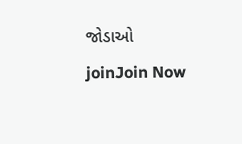જોડાઓ
joinJoin Now